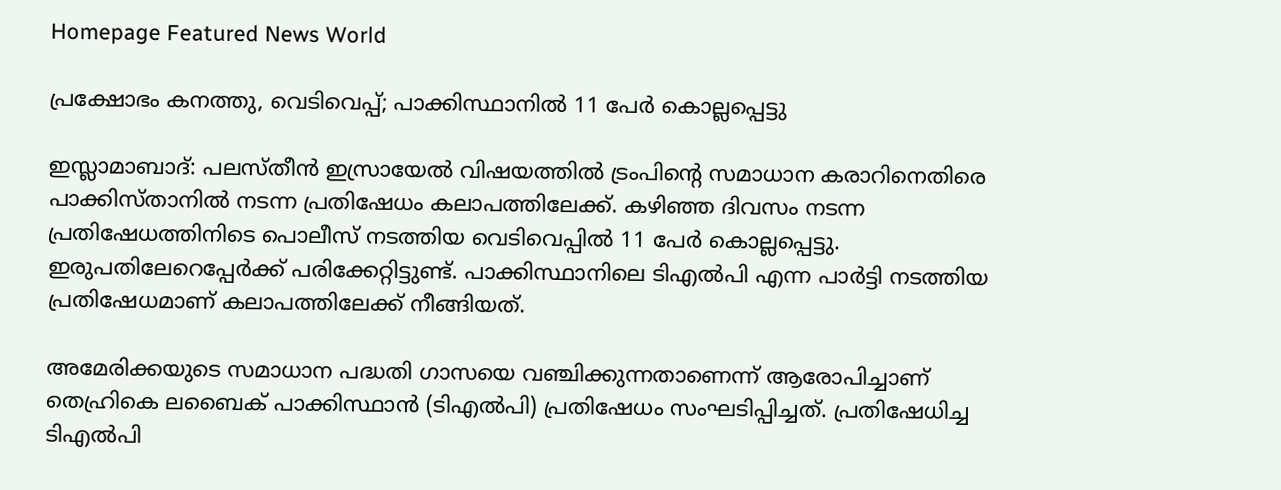Homepage Featured News World

പ്രക്ഷോഭം കനത്തു, വെടിവെപ്പ്; പാക്കിസ്ഥാനിൽ 11 പേർ കൊല്ലപ്പെട്ടു

ഇസ്ലാമാബാദ്: പലസ്തീൻ ഇസ്രായേൽ വിഷയത്തിൽ ട്രംപിന്റെ സമാധാന കരാറിനെതിരെ പാക്കിസ്താനിൽ നടന്ന പ്രതിഷേധം കലാപത്തിലേക്ക്. കഴിഞ്ഞ ദിവസം നടന്ന പ്രതിഷേധത്തിനിടെ പൊലീസ് നടത്തിയ വെടിവെപ്പിൽ 11 പേർ കൊല്ലപ്പെട്ടു. ഇരുപതിലേറെപ്പേർക്ക് പരിക്കേറ്റിട്ടുണ്ട്. പാക്കിസ്ഥാനിലെ ടിഎൽപി എന്ന പാർട്ടി നടത്തിയ പ്രതിഷേധമാണ് കലാപത്തിലേക്ക് നീങ്ങിയത്.

അമേരിക്കയുടെ സമാധാന പദ്ധതി ഗാസയെ വഞ്ചിക്കുന്നതാണെന്ന് ആരോപിച്ചാണ് തെഹ്രികെ ലബൈക് പാക്കിസ്ഥാൻ (ടിഎൽപി) പ്രതിഷേധം സംഘടിപ്പിച്ചത്. പ്രതിഷേധിച്ച ടിഎല്‍പി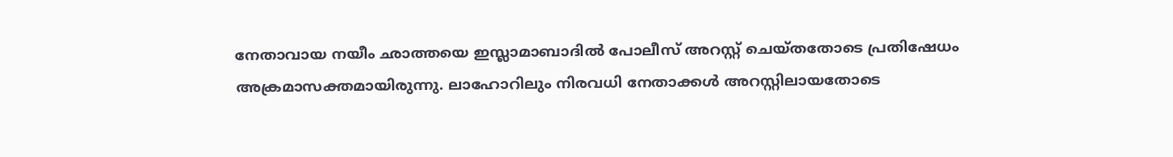നേതാവായ നയീം ഛാത്തയെ ഇസ്ലാമാബാദില്‍ പോലീസ് അറസ്റ്റ്‌ ചെയ്തതോടെ പ്രതിഷേധം അക്രമാസക്തമായിരുന്നു. ലാഹോറിലും നിരവധി നേതാക്കൾ അറസ്റ്റിലായതോടെ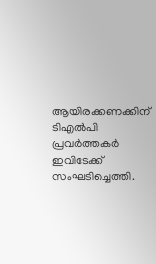ആയിരക്കണക്കിന് ടിഎൽപി പ്രവർത്തകർ ഇവിടേക്ക് സംഘടിച്ചെത്തി.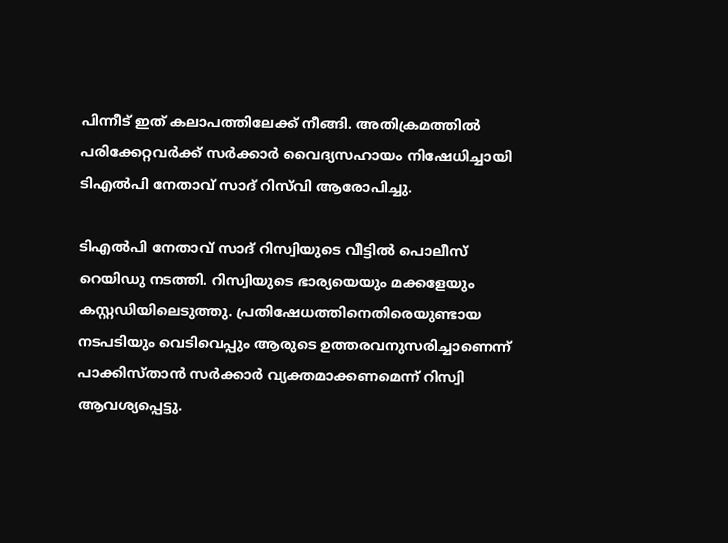പിന്നീട് ഇത് കലാപത്തിലേക്ക് നീങ്ങി. അതിക്രമത്തില്‍ പരിക്കേറ്റവർക്ക് സര്‍ക്കാര്‍ വൈദ്യസഹായം നിഷേധിച്ചായി ടിഎല്‍പി നേതാവ് സാദ് റിസ്‌വി ആരോപിച്ചു.

ടിഎൽപി നേതാവ് സാദ് റിസ്വിയുടെ വീട്ടിൽ പൊലീസ് റെയിഡു നടത്തി. റിസ്വിയുടെ ഭാര്യയെയും മക്കളേയും കസ്റ്റഡിയിലെടുത്തു. പ്രതിഷേധത്തിനെതിരെയുണ്ടായ നടപടിയും വെടിവെപ്പും ആരുടെ ഉത്തരവനുസരിച്ചാണെന്ന് പാക്കിസ്താൻ സർക്കാർ വ്യക്തമാക്കണമെന്ന് റിസ്വി ആവശ്യപ്പെട്ടു.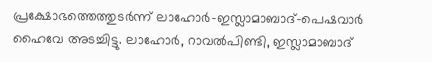പ്രക്ഷോഭത്തെത്തുടർന്ന് ലാഹോർ-ഇസ്ലാമാബാദ്-പെഷവാർ ഹൈവേ അടച്ചിട്ടു. ലാഹോര്‍, റാവല്‍പിണ്ടി, ഇസ്ലാമാബാദ്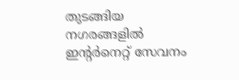തുടങ്ങിയ നഗരങ്ങളിൽ ഇന്റർനെറ്റ് സേവനം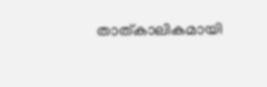താത്കാലികമായി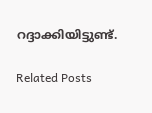റദ്ദാക്കിയിട്ടുണ്ട്.

Related Posts